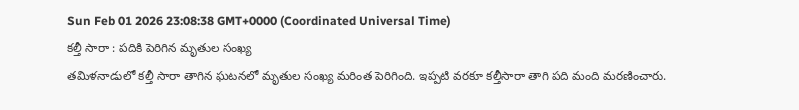Sun Feb 01 2026 23:08:38 GMT+0000 (Coordinated Universal Time)
కల్తీ సారా : పదికి పెరిగిన మృతుల సంఖ్య
తమిళనాడులో కల్తీ సారా తాగిన ఘటనలో మృతుల సంఖ్య మరింత పెరిగింది. ఇప్పటి వరకూ కల్తీసారా తాగి పది మంది మరణించారు.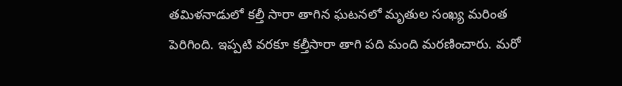తమిళనాడులో కల్తీ సారా తాగిన ఘటనలో మృతుల సంఖ్య మరింత పెరిగింది. ఇప్పటి వరకూ కల్తీసారా తాగి పది మంది మరణించారు. మరో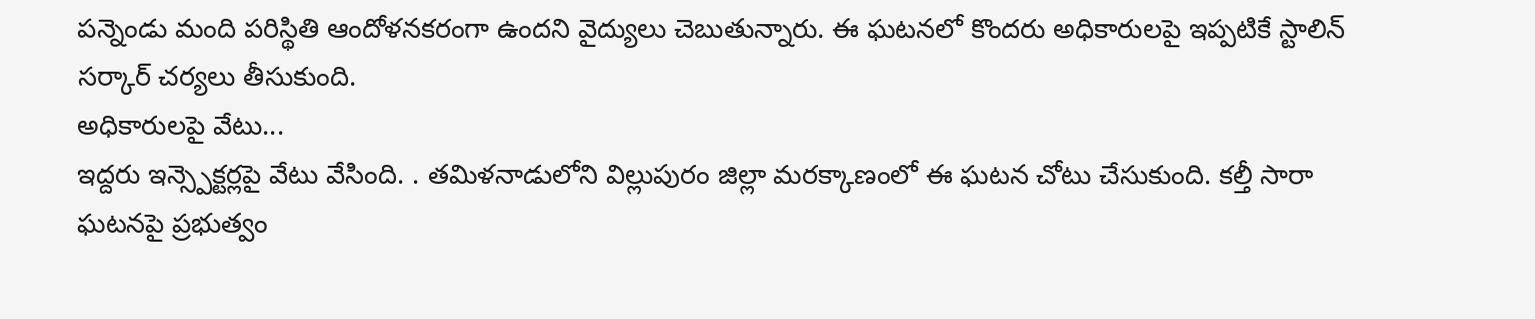పన్నెండు మంది పరిస్థితి ఆందోళనకరంగా ఉందని వైద్యులు చెబుతున్నారు. ఈ ఘటనలో కొందరు అధికారులపై ఇప్పటికే స్టాలిన్ సర్కార్ చర్యలు తీసుకుంది.
అధికారులపై వేటు...
ఇద్దరు ఇన్స్పెక్టర్లపై వేటు వేసింది. . తమిళనాడులోని విల్లుపురం జిల్లా మరక్కాణంలో ఈ ఘటన చోటు చేసుకుంది. కల్తీ సారా ఘటనపై ప్రభుత్వం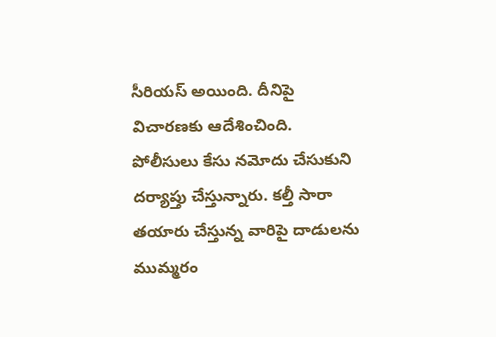సీరియస్ అయింది. దీనిపై విచారణకు ఆదేశించింది. పోలీసులు కేసు నమోదు చేసుకుని దర్యాప్తు చేస్తున్నారు. కల్తీ సారా తయారు చేస్తున్న వారిపై దాడులను ముమ్మరం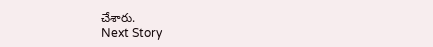చేశారు.
Next Story